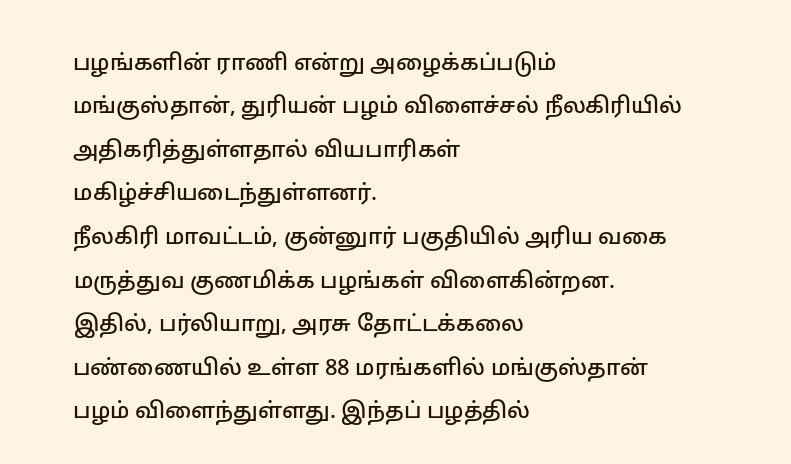பழங்களின் ராணி என்று அழைக்கப்படும் மங்குஸ்தான், துரியன் பழம் விளைச்சல் நீலகிரியில் அதிகரித்துள்ளதால் வியபாரிகள் மகிழ்ச்சியடைந்துள்ளனர்.
நீலகிரி மாவட்டம், குன்னுார் பகுதியில் அரிய வகை மருத்துவ குணமிக்க பழங்கள் விளைகின்றன.
இதில், பர்லியாறு, அரசு தோட்டக்கலை பண்ணையில் உள்ள 88 மரங்களில் மங்குஸ்தான் பழம் விளைந்துள்ளது. இந்தப் பழத்தில்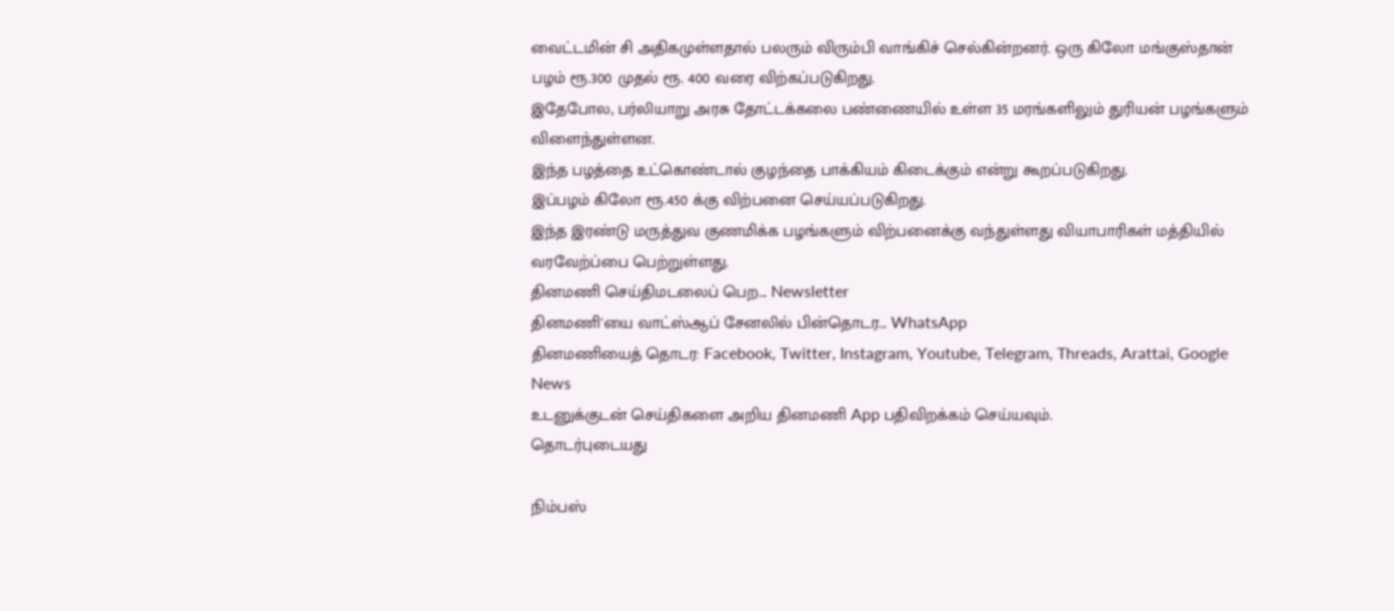வைட்டமின் சி அதிகமுள்ளதால் பலரும் விரும்பி வாங்கிச் செல்கின்றனர். ஒரு கிலோ மங்குஸ்தான் பழம் ரூ.300 முதல் ரூ. 400 வரை விற்கப்படுகிறது.
இதேபோல, பர்லியாறு அரசு தோட்டக்கலை பண்ணையில் உள்ள 35 மரங்களிலும் துரியன் பழங்களும் விளைந்துள்ளன.
இந்த பழத்தை உட்கொண்டால் குழந்தை பாக்கியம் கிடைக்கும் என்று கூறப்படுகிறது.
இப்பழம் கிலோ ரூ.450 க்கு விற்பனை செய்யப்படுகிறது.
இந்த இரண்டு மருத்துவ குணமிக்க பழங்களும் விற்பனைக்கு வந்துள்ளது வியாபாரிகள் மத்தியில் வரவேற்ப்பை பெற்றுள்ளது.
தினமணி செய்திமடலைப் பெற... Newsletter
தினமணி'யை வாட்ஸ்ஆப் சேனலில் பின்தொடர... WhatsApp
தினமணியைத் தொடர: Facebook, Twitter, Instagram, Youtube, Telegram, Threads, Arattai, Google News
உடனுக்குடன் செய்திகளை அறிய தினமணி App பதிவிறக்கம் செய்யவும்.
தொடர்புடையது

நிம்பஸ்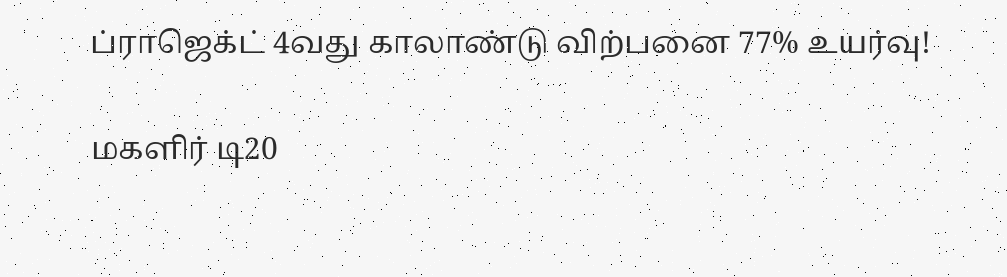ப்ராஜெக்ட் 4வது காலாண்டு விற்பனை 77% உயர்வு!

மகளிர் டி20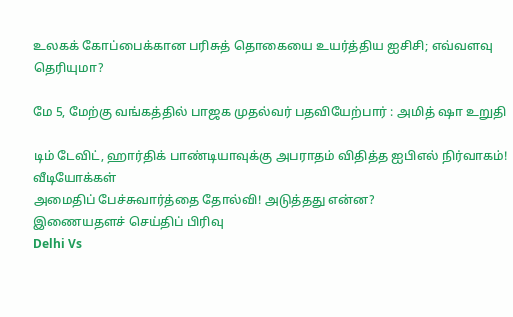உலகக் கோப்பைக்கான பரிசுத் தொகையை உயர்த்திய ஐசிசி; எவ்வளவு தெரியுமா?

மே 5, மேற்கு வங்கத்தில் பாஜக முதல்வர் பதவியேற்பார் : அமித் ஷா உறுதி

டிம் டேவிட், ஹார்திக் பாண்டியாவுக்கு அபராதம் விதித்த ஐபிஎல் நிர்வாகம்!
வீடியோக்கள்
அமைதிப் பேச்சுவார்த்தை தோல்வி! அடுத்தது என்ன?
இணையதளச் செய்திப் பிரிவு
Delhi Vs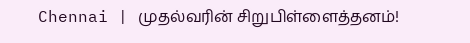Chennai | முதல்வரின் சிறுபிள்ளைத்தனம்!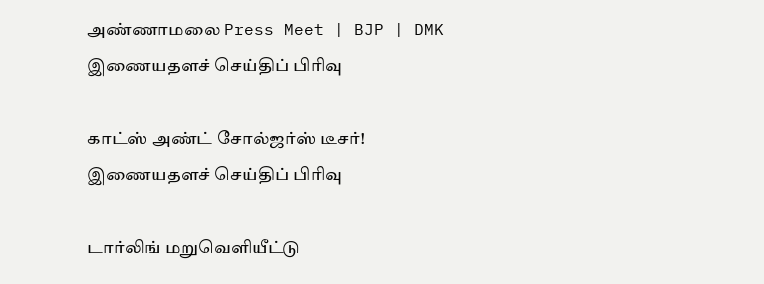அண்ணாமலை Press Meet | BJP | DMK
இணையதளச் செய்திப் பிரிவு

காட்ஸ் அண்ட் சோல்ஜர்ஸ் டீசர்!
இணையதளச் செய்திப் பிரிவு

டார்லிங் மறுவெளியீட்டு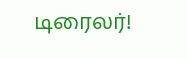டிரைலர்!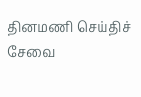தினமணி செய்திச் சேவை